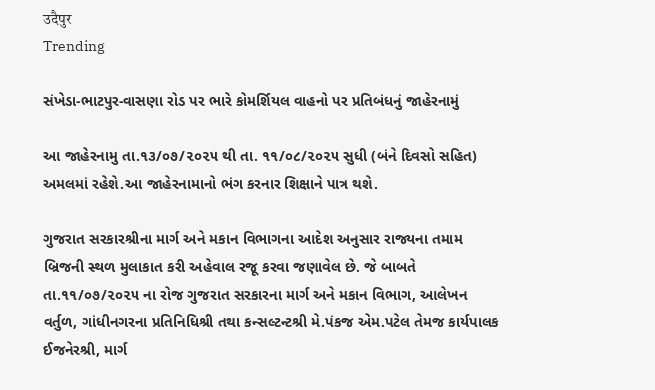उदैपुर
Trending

સંખેડા-ભાટપુર-વાસણા રોડ પર ભારે કોમર્શિયલ વાહનો પર પ્રતિબંધનું જાહેરનામું

આ જાહેરનામુ તા.૧૩/૦૭/૨૦૨૫ થી તા. ૧૧/૦૮/૨૦૨૫ સુધી (બંને દિવસો સહિત) અમલમાં રહેશે.આ જાહેરનામાનો ભંગ કરનાર શિક્ષાને પાત્ર થશે.

ગુજરાત સરકારશ્રીના માર્ગ અને મકાન વિભાગના આદેશ અનુસાર રાજ્યના તમામ બ્રિજની સ્થળ મુલાકાત કરી અહેવાલ રજૂ કરવા જણાવેલ છે. જે બાબતે તા.૧૧/૦૭/૨૦૨૫ ના રોજ ગુજરાત સરકારના માર્ગ અને મકાન વિભાગ, આલેખન વર્તુળ, ગાંધીનગરના પ્રતિનિધિશ્રી તથા કન્સલ્ટન્ટશ્રી મે.પંકજ એમ.પટેલ તેમજ કાર્યપાલક ઈજનેરશ્રી, માર્ગ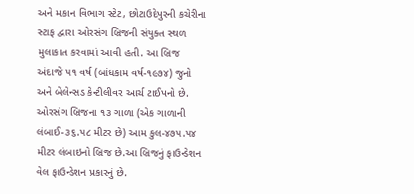અને મકાન વિભાગ સ્ટેટ, છોટાઉદેપુરની કચેરીના સ્ટાફ દ્વારા ઓરસંગ બ્રિજની સંયુક્ત સ્થળ મુલાકાત કરવામાં આવી હતી. આ બ્રિજ અંદાજે ૫૧ વર્ષ (બાંધકામ વર્ષ-૧૯૭૪) જુનો અને બેલેન્સડ કેન્ટીલીવર આર્ચ ટાઈપનો છે. ઓરસંગ બ્રિજના ૧૩ ગાળા (એક ગાળાની લંબાઈ-૩૬.૫૮ મીટર છે) આમ કુલ-૪૭૫.૫૪ મીટર લંબાઇનો બ્રિજ છે.આ બ્રિજનું ફાઉન્ડેશન વેલ ફાઉન્ડેશન પ્રકારનું છે.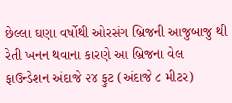છેલ્લા ઘણા વર્ષોથી ઓરસંગ બ્રિજની આજુબાજુ થી રેતી ખનન થવાના કારણે આ બ્રિજના વેલ ફાઉન્ડેશન અંદાજે ૨૪ ફુટ (અંદાજે ૮ મીટર)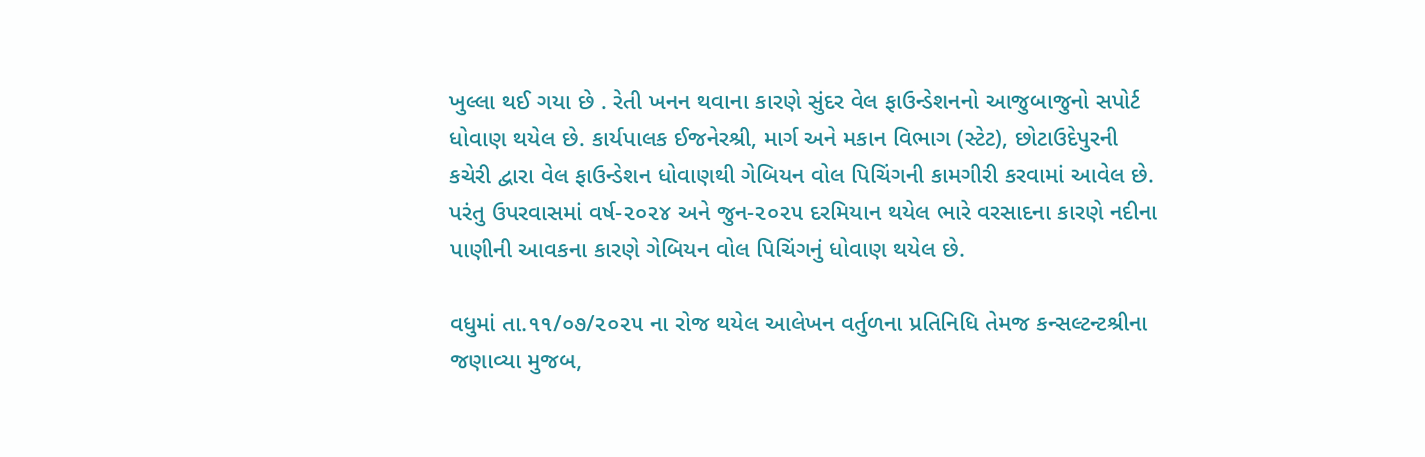ખુલ્લા થઈ ગયા છે . રેતી ખનન થવાના કારણે સુંદર વેલ ફાઉન્ડેશનનો આજુબાજુનો સપોર્ટ ધોવાણ થયેલ છે. કાર્યપાલક ઈજનેરશ્રી, માર્ગ અને મકાન વિભાગ (સ્ટેટ), છોટાઉદેપુરની કચેરી દ્વારા વેલ ફાઉન્ડેશન ધોવાણથી ગેબિયન વોલ પિચિંગની કામગીરી કરવામાં આવેલ છે. પરંતુ ઉપરવાસમાં વર્ષ-૨૦૨૪ અને જુન-૨૦૨૫ દરમિયાન થયેલ ભારે વરસાદના કારણે નદીના પાણીની આવકના કારણે ગેબિયન વોલ પિચિંગનું ધોવાણ થયેલ છે.

વધુમાં તા.૧૧/૦૭/૨૦૨૫ ના રોજ થયેલ આલેખન વર્તુળના પ્રતિનિધિ તેમજ કન્સલ્ટન્ટશ્રીના જણાવ્યા મુજબ,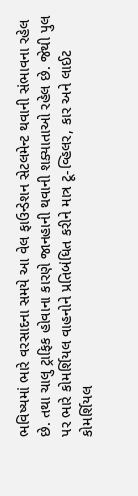ભવિષ્યમાં ભારે વરસાદના સમયે આ વેલ ફાઉન્ડેશન સેટલમેન્ટ થવાની સંભાવના રહેલ છે. તથા ચાલુ ટ્રાફિક હોવાના કારણે જાનહાની થવાની શક્યાતાઓ રહેલ છે. જેથી પુલ પર ભારે કોમર્શિયલ વાહનોને પ્રતિબંધિત કરીને માત્ર ટૂ-વ્હિલર, કાર અને લાઈટ કોમર્શિયલ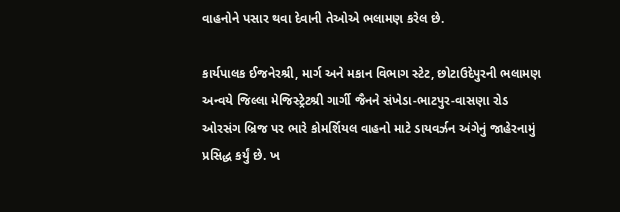વાહનોને પસાર થવા દેવાની તેઓએ ભલામણ કરેલ છે.

કાર્યપાલક ઈજનેરશ્રી, માર્ગ અને મકાન વિભાગ સ્ટેટ, છોટાઉદેપુરની ભલામણ અન્વયે જિલ્લા મેજિસ્ટ્રેટશ્રી ગાર્ગી જૈનને સંખેડા-ભાટપુર-વાસણા રોડ ઓરસંગ બ્રિજ પર ભારે કોમર્શિયલ વાહનો માટે ડાયવર્ઝન અંગેનું જાહેરનામું પ્રસિદ્ધ કર્યું છે. ખ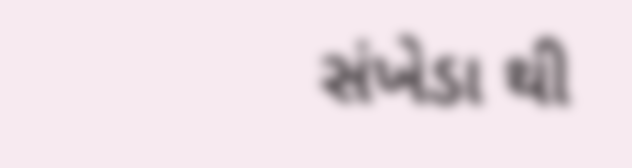સંખેડા થી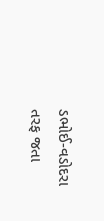ડભોઈ-વડોદરા તરફ જતા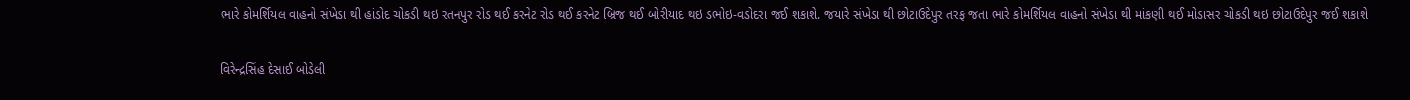ભારે કોમર્શિયલ વાહનો સંખેડા થી હાંડોદ ચોકડી થઇ રતનપુર રોડ થઈ કરનેટ રોડ થઈ કરનેટ બ્રિજ થઈ બોરીયાદ થઇ ડભોઇ-વડોદરા જઈ શકાશે. જયારે સંખેડા થી છોટાઉદેપુર તરફ જતા ભારે કોમર્શિયલ વાહનો સંખેડા થી માંકણી થઈ મોડાસર ચોકડી થઇ છોટાઉદેપુર જઈ શકાશે

વિરેન્દ્રસિંહ દેસાઈ બોડેલી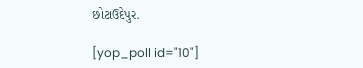છોટાઉદેપુર.

[yop_poll id="10"]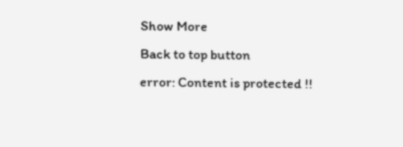Show More
Back to top button
error: Content is protected !!